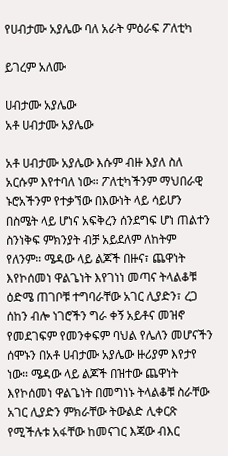የሀብታሙ አያሌው ባለ አራት ምዕራፍ ፖለቲካ

ይገረም አለሙ

ሀብታሙ አያሌው
አቶ ሀብታሙ አያሌው

አቶ ሀብታሙ አያሌው እሱም ብዙ እያለ ስለ አርሱም እየተባለ ነው። ፖለቲካችንም ማህበራዊ ኑሮአችንም የተቃኘው በእውነት ላይ ሳይሆን በስሜት ላይ ሆነና አፍቅረን ሰንደግፍ ሆነ ጠልተን ስንነቅፍ ምክንያት ብቻ አይደለም ለከትም የለንም። ሜዳው ላይ ልጆች በዙና፣ ጨዋነት እየኮሰመነ ዋልጌነት እየገነነ መጣና ትላልቆቹ ዕድሜ ጠገቦቹ ተግባራቸው አገር ሊያድን፣ ረጋ ሰከን ብሎ ነገሮችን ግራ ቀኝ አይቶና መዝኖ የመደገፍም የመንቀፍም ባህል የሌለን መሆናችን ሰሞኑን በአቶ ሀብታሙ አያሌው ዙሪያም እየታየ ነው። ሜዳው ላይ ልጆች በዝተው ጨዋነት እየኮሰመነ ዋልጌነት በመግነኑ ትላልቆቹ ስራቸው አገር ሊያድን ምክራቸው ትውልድ ሊቀርጽ የሚችሉቱ አፋቸው ከመናገር እጃው ብእር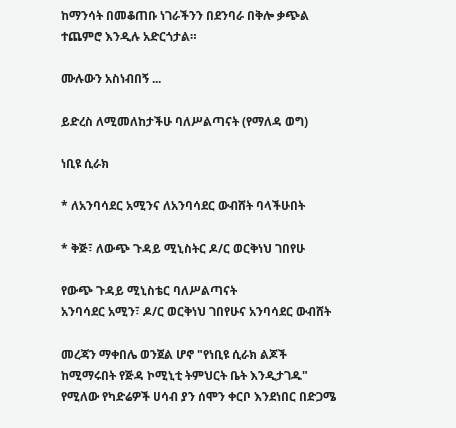ከማንሳት በመቆጠቡ ነገራችንን በደንባራ በቅሎ ቃጭል ተጨምሮ እንዲሉ አድርጎታል።

ሙሉውን አስነብበኝ ...

ይድረስ ለሚመለከታችሁ ባለሥልጣናት (የማለዳ ወግ)

ነቢዩ ሲራክ

* ለአንባሳደር አሚንና ለአንባሳደር ውብሸት ባላችሁበት

* ቅጅ፣ ለውጭ ጉዳይ ሚኒስትር ዶ/ር ወርቅነህ ገበየሁ

የውጭ ጉዳይ ሚኒስቴር ባለሥልጣናት
አንባሳደር አሚን፣ ዶ/ር ወርቅነህ ገበየሁና አንባሳደር ውብሸት

መረጃን ማቀበሌ ወንጀል ሆኖ "የነቢዩ ሲራክ ልጆች ከሚማሩበት የጅዳ ኮሚኒቲ ትምህርት ቤት እንዲታገዱ" የሚለው የካድሬዎች ሀሳብ ያን ሰሞን ቀርቦ እንደነበር በድጋሜ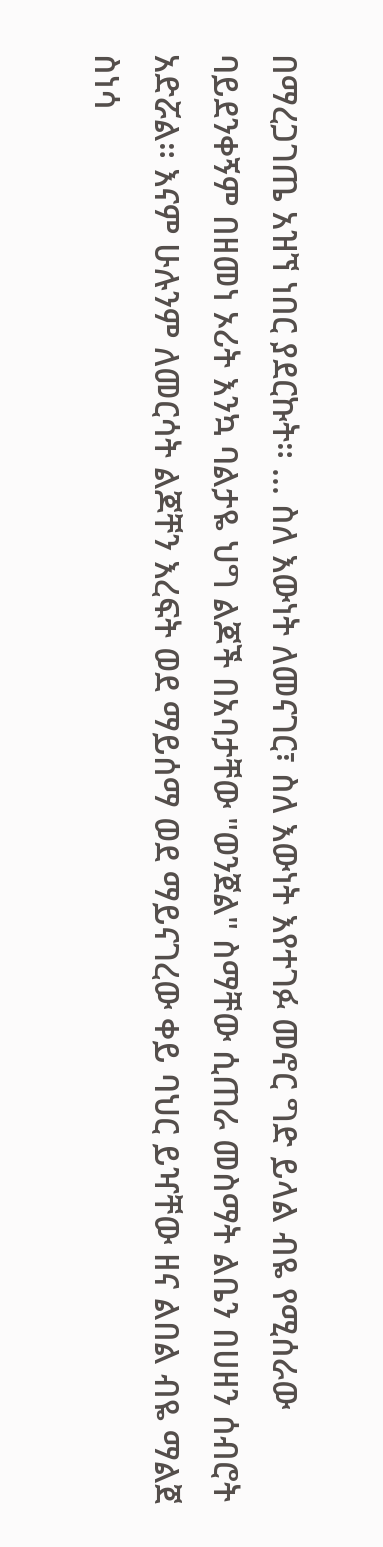በማረጋገጤ አዝኘ ነበር ያደርኩት። ... ስለ እውነት ለመናገር፣ ስለ እውነት እየተገፉ መኖር ግድ ይላል ብዬ የሚሰራው ባይደንቀኝም በዘመነ ኦሪት እንኳ ባልታዬ ህግ ልጆች በአባታቸው "ወንጀል" ስማቸው ሲጠራ መስማት ልቤን በሀዘን ሰብሮት አድሯል። እናም ሁሉንም ለመርሳት ልጆቸን እረፍት ወደ ማይሰማ ወደ ማይናገረው ቀይ ባህር ይዣቸው ዘና ልበል ብዬ ማልጀ ስነሳ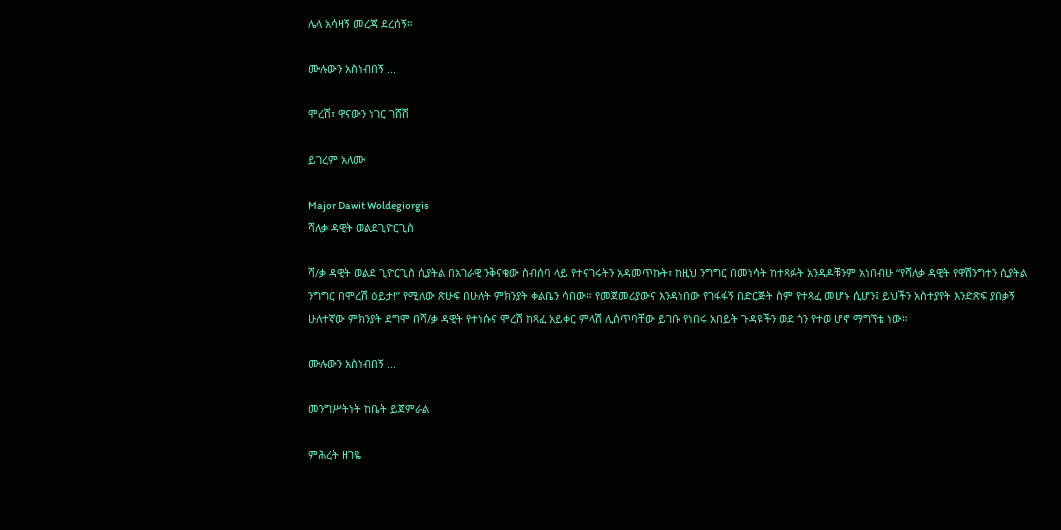ሌላ አሳዛኝ መረጃ ደረሰኝ።

ሙሉውን አስነብበኝ ...

ሞረሽ፣ ዋናውን ነገር ገሸሽ

ይገረም አለሙ

Major Dawit Woldegiorgis
ሻለቃ ዳዊት ወልደጊዮርጊስ

ሻ/ቃ ዳዊት ወልደ ጊዮርጊስ ሲያትል በአገራዊ ንቅናቄው ስብሰባ ላይ የተናገሩትን አዳመጥኩት፣ ከዚህ ንግግር በመነሳት ከተጻፉት አንዳዶቹንም አነበብሁ “የሻለቃ ዳዊት የዋሽንግተን ሲያትል ንግግር በሞረሽ ዕይታ!” የሚለው ጽሁፍ በሁለት ምክንያት ቀልቤን ሳበው። የመጀመሪያውና እንዳነበው የገፋፋኝ በድርጅት ስም የተጻፈ መሆኑ ሲሆን፤ ይህችን አስተያየት እንድጽፍ ያበቃኝ ሁለተኛው ምክንያት ደግሞ በሻ/ቃ ዳዊት የተነሱና ሞረሽ ከጻፈ አይቀር ምላሽ ሊሰጥባቸው ይገቡ የነበሩ አበይት ጉዳዩችን ወደ ጎን የተወ ሆኖ ማግኘቴ ነው።

ሙሉውን አስነብበኝ ...

መንግሥትነት ከቤት ይጀምራል

ምሕረት ዘገዬ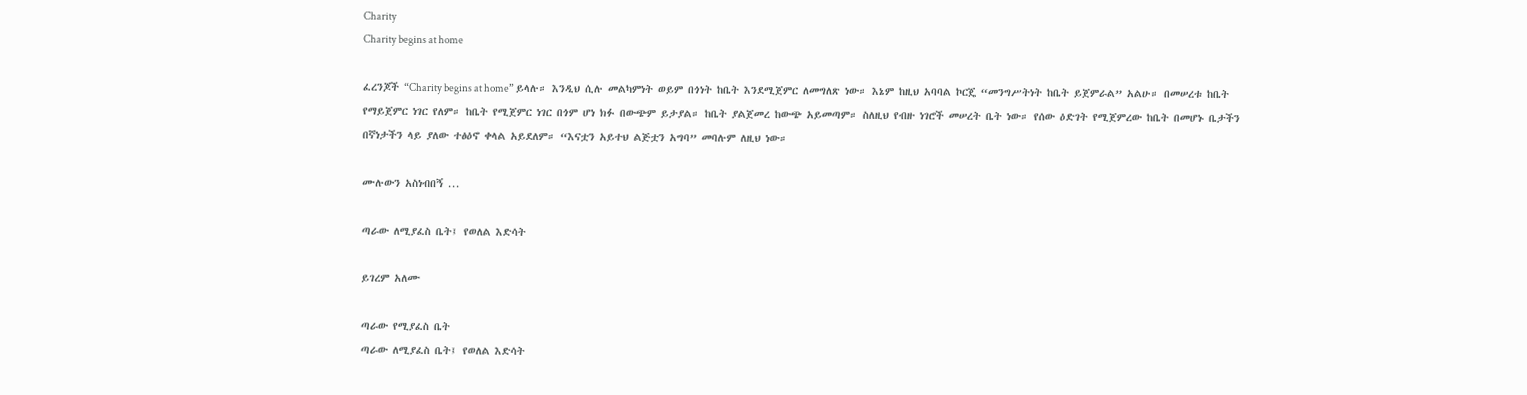Charity
Charity begins at home

ፈረንጆች “Charity begins at home” ይላሉ። እንዲህ ሲሉ መልካምነት ወይም በጎነት ከቤት እንደሚጀምር ለመግለጽ ነው። እኔም ከዚህ አባባል ኮርጄ “መንግሥትነት ከቤት ይጀምራል” አልሁ። በመሠረቱ ከቤት የማይጀምር ነገር የለም። ከቤት የሚጀምር ነገር በጎም ሆነ ክፉ በውጭም ይታያል። ከቤት ያልጀመረ ከውጭ አይመጣም። ስለዚህ የብዙ ነገሮች መሠረት ቤት ነው። የሰው ዕድገት የሚጀምረው ከቤት በመሆኑ ቤታችን በኛነታችን ላይ ያለው ተፅዕኖ ቀላል አይደለም። “እናቷን አይተህ ልጅቷን አግባ” መባሉም ለዚህ ነው።

ሙሉውን አስነብበኝ ...

ጣራው ለሚያፈስ ቤት፤ የወለል እድሳት

ይገረም አለሙ

ጣራው የሚያፈስ ቤት
ጣራው ለሚያፈስ ቤት፤ የወለል እድሳት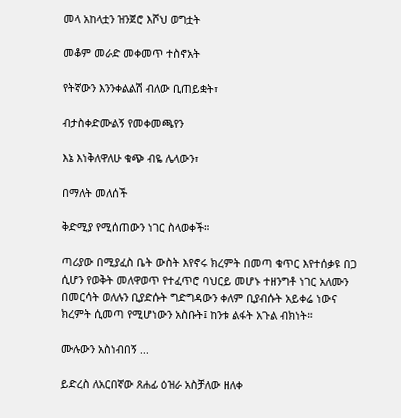መላ አከላቷን ዝንጀሮ እሾህ ወግቷት

መቆም መራድ መቀመጥ ተስኖአት

የትኛውን እንንቀልልሽ ብለው ቢጠይቋት፣

ብታስቀድሙልኝ የመቀመጫየን

እኔ እነቅለዋለሁ ቁጭ ብዬ ሌላውን፣

በማለት መለሰች

ቅድሚያ የሚሰጠውን ነገር ስላወቀች።

ጣሪያው በሚያፈስ ቤት ውስት እየኖሩ ክረምት በመጣ ቁጥር እየተሰቃዩ በጋ ሲሆን የወቅት መለዋወጥ የተፈጥሮ ባህርይ መሆኑ ተዘንግቶ ነገር አለሙን በመርሳት ወለሉን ቢያድሱት ግድግዳውን ቀለም ቢያብሱት አይቀሬ ነውና ክረምት ሲመጣ የሚሆነውን አስቡት፤ ከንቱ ልፋት አጉል ብክነት።

ሙሉውን አስነብበኝ ...

ይድረስ ለአርበኛው ጸሐፊ ዕዝራ አስቻለው ዘለቀ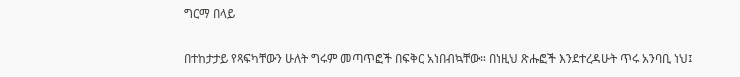ግርማ በላይ

በተከታታይ የጻፍካቸውን ሁለት ግሩም መጣጥፎች በፍቅር አነበብኳቸው። በነዚህ ጽሑፎች እንደተረዳሁት ጥሩ አንባቢ ነህ፤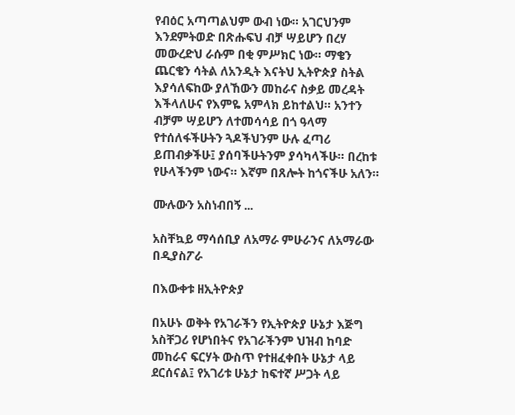የብዕር አጣጣልህም ውብ ነው። አገርህንም እንደምትወድ በጽሑፍህ ብቻ ሣይሆን በረሃ መውረድህ ራሱም በቂ ምሥክር ነው። ማቄን ጨርቄን ሳትል ለአንዲት እናትህ ኢትዮጵያ ስትል እያሳለፍከው ያለኸውን መከራና ስቃይ መረዳት እችላለሁና የእምዬ አምላክ ይከተልህ። አንተን ብቻም ሣይሆን ለተመሳሳይ በጎ ዓላማ የተሰለፋችሁትን ጓዶችህንም ሁሉ ፈጣሪ ይጠብቃችሁ፤ ያሰባችሁትንም ያሳካላችሁ። በረከቱ የሁላችንም ነውና። እኛም በጸሎት ከጎናችሁ አለን።

ሙሉውን አስነብበኝ ...

አስቸኳይ ማሳሰቢያ ለአማራ ምሁራንና ለአማራው በዲያስፖራ

በእውቀቱ ዘኢትዮጵያ

በአሁኑ ወቅት የአገራችን የኢትዮጵያ ሁኔታ እጅግ አስቸጋሪ የሆነበትና የአገራችንም ህዝብ ከባድ መከራና ፍርሃት ውስጥ የተዘፈቀበት ሁኔታ ላይ ደርሰናል፤ የአገሪቱ ሁኔታ ከፍተኛ ሥጋት ላይ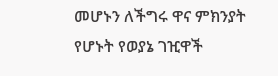መሆኑን ለችግሩ ዋና ምክንያት የሆኑት የወያኔ ገዢዋች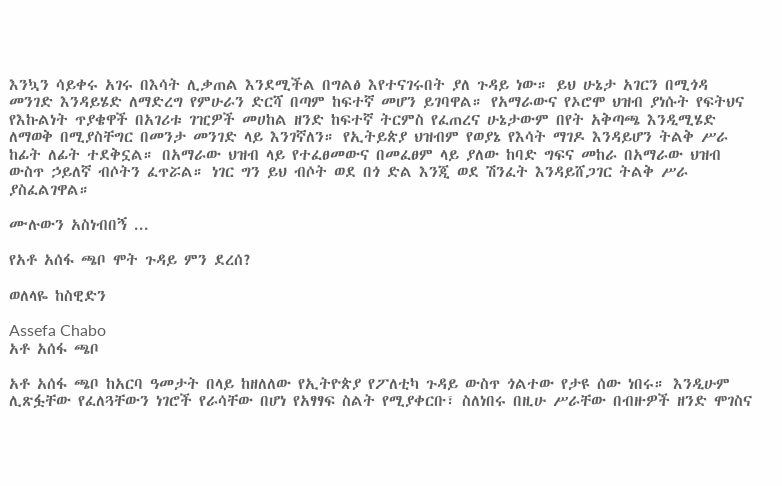እንኳን ሳይቀሩ አገሩ በእሳት ሊቃጠል እንደሚችል በግልፅ እየተናገሩበት ያለ ጉዳይ ነው። ይህ ሁኔታ አገርን በሚጎዳ መንገድ እንዳይሄድ ለማድረግ የምሁራን ድርሻ በጣም ከፍተኛ መሆን ይገባዋል። የአማራውና የኦሮሞ ህዝብ ያነሱት የፍትህና የእኩልነት ጥያቄዋች በአገሪቱ ገዢዎች መሀከል ዘንድ ከፍተኛ ትርምስ የፈጠረና ሁኔታውም በየት አቅጣጫ እንዲሚሄድ ለማወቅ በሚያስቸግር በመንታ መንገድ ላይ እንገኛለን። የኢትይጵያ ህዝብም የወያኔ የእሳት ማገዶ እንዳይሆን ትልቅ ሥራ ከፊት ለፊት ተደቅኗል። በአማራው ህዝብ ላይ የተፈፀመውና በመፈፀም ላይ ያለው ከባድ ግፍና መከራ በአማራው ህዝብ ውስጥ ኃይለኛ ብሶትን ፈጥሯል። ነገር ግን ይህ ብሶት ወደ በጎ ድል እንጂ ወደ ሽንፈት እንዳይሸጋገር ትልቅ ሥራ ያስፈልገዋል።

ሙሉውን አስነብበኝ ...

የአቶ አሰፋ ጫቦ ሞት ጉዳይ ምን ደረሰ?

ወለላዬ ከስዊድን

Assefa Chabo
አቶ አሰፋ ጫቦ

አቶ አሰፋ ጫቦ ከአርባ ዓመታት በላይ ከዘለለው የኢትዮጵያ የፖለቲካ ጉዳይ ውስጥ ጎልተው የታዩ ሰው ነበሩ። እንዲሁም ሊጽፏቸው የፈለጓቸውን ነገሮች የራሳቸው በሆነ የአፃፃፍ ስልት የሚያቀርቡ፣ ስለነበሩ በዚሁ ሥራቸው በብዙዎች ዘንድ ሞገስና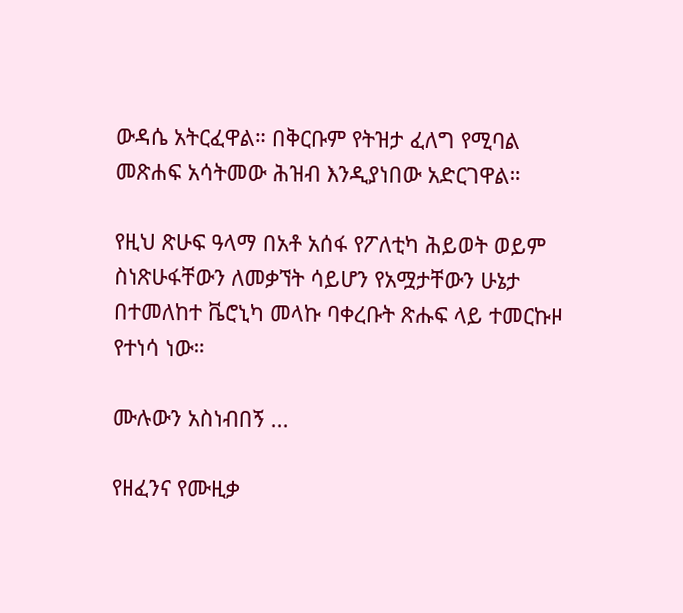ውዳሴ አትርፈዋል። በቅርቡም የትዝታ ፈለግ የሚባል መጽሐፍ አሳትመው ሕዝብ እንዲያነበው አድርገዋል።

የዚህ ጽሁፍ ዓላማ በአቶ አሰፋ የፖለቲካ ሕይወት ወይም ስነጽሁፋቸውን ለመቃኘት ሳይሆን የአሟታቸውን ሁኔታ በተመለከተ ቬሮኒካ መላኩ ባቀረቡት ጽሑፍ ላይ ተመርኩዞ የተነሳ ነው።

ሙሉውን አስነብበኝ ...

የዘፈንና የሙዚቃ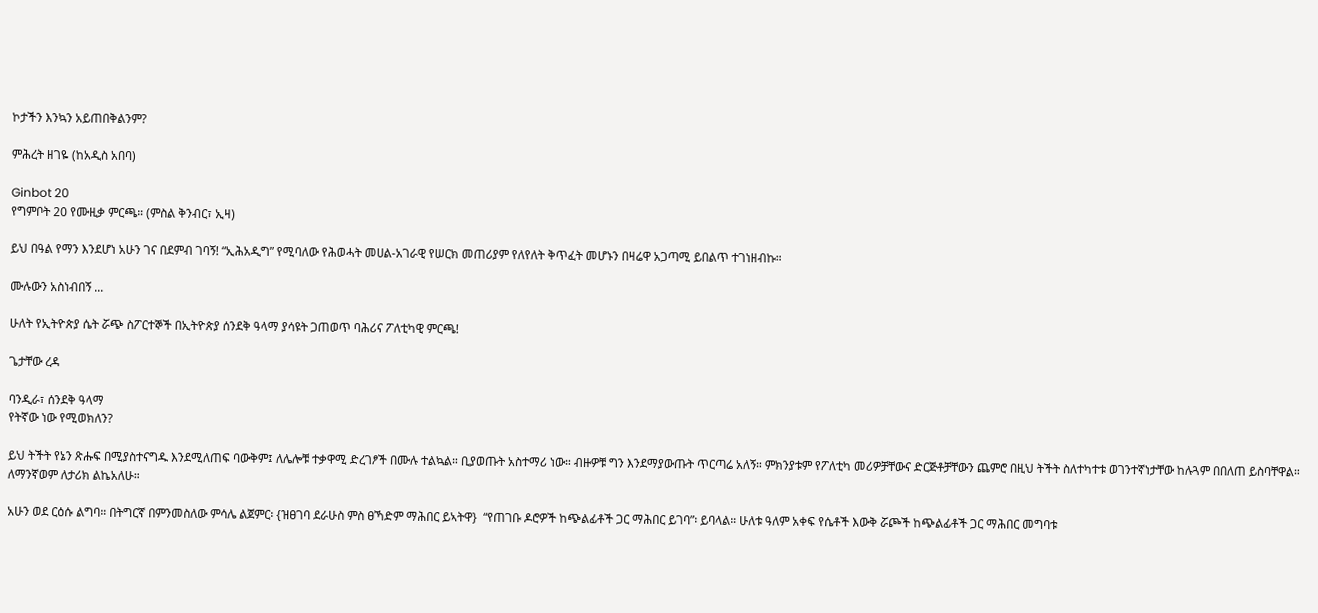ኮታችን እንኳን አይጠበቅልንም?

ምሕረት ዘገዬ (ከአዲስ አበባ)

Ginbot 20
የግምቦት 20 የሙዚቃ ምርጫ። (ምስል ቅንብር፣ ኢዛ)

ይህ በዓል የማን እንደሆነ አሁን ገና በደምብ ገባኝ! “ኢሕአዲግ” የሚባለው የሕወሓት መሀል-አገራዊ የሠርክ መጠሪያም የለየለት ቅጥፈት መሆኑን በዛሬዋ አጋጣሚ ይበልጥ ተገነዘብኩ።

ሙሉውን አስነብበኝ ...

ሁለት የኢትዮጵያ ሴት ሯጭ ስፖርተኞች በኢትዮጵያ ሰንደቅ ዓላማ ያሳዩት ጋጠወጥ ባሕሪና ፖለቲካዊ ምርጫ!

ጌታቸው ረዳ

ባንዲራ፣ ሰንደቅ ዓላማ
የትኛው ነው የሚወክለን?

ይህ ትችት የኔን ጽሑፍ በሚያስተናግዱ እንደሚለጠፍ ባውቅም፤ ለሌሎቹ ተቃዋሚ ድረገፆች በሙሉ ተልኳል። ቢያወጡት አስተማሪ ነው። ብዙዎቹ ግን እንደማያውጡት ጥርጣሬ አለኝ። ምክንያቱም የፖለቲካ መሪዎቻቸውና ድርጅቶቻቸውን ጨምሮ በዚህ ትችት ስለተካተቱ ወገንተኛነታቸው ከሉጓም በበለጠ ይስባቸዋል። ለማንኛወም ለታሪክ ልኬአለሁ።

አሁን ወደ ርዕሱ ልግባ። በትግርኛ በምንመስለው ምሳሌ ልጀምር፡ {ዝፀገባ ደራሁስ ምስ ፀኻድም ማሕበር ይኣትዋ}  “የጠገቡ ዶሮዎች ከጭልፊቶች ጋር ማሕበር ይገባ”፡ ይባላል። ሁለቱ ዓለም አቀፍ የሴቶች እውቅ ሯጮች ከጭልፊቶች ጋር ማሕበር መግባቱ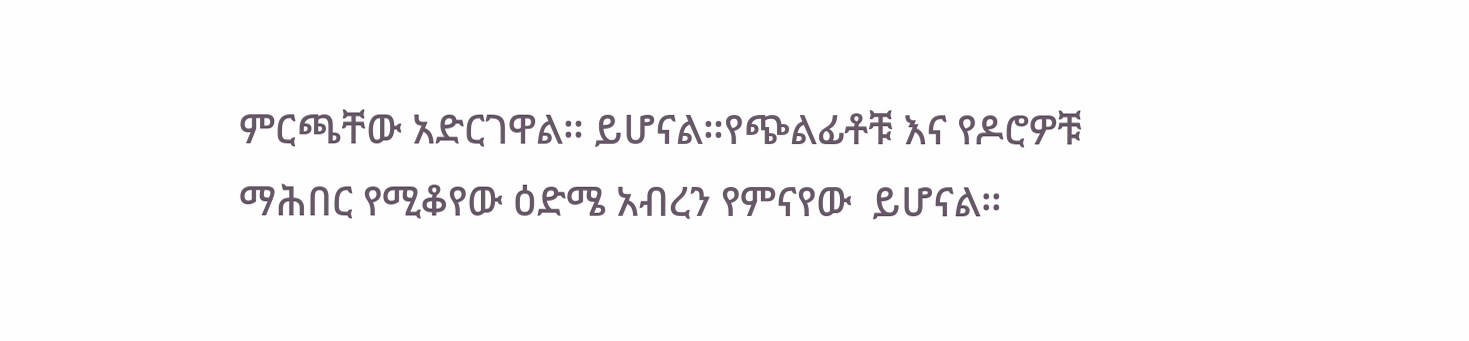ምርጫቸው አድርገዋል። ይሆናል።የጭልፊቶቹ እና የዶሮዎቹ ማሕበር የሚቆየው ዕድሜ አብረን የምናየው  ይሆናል።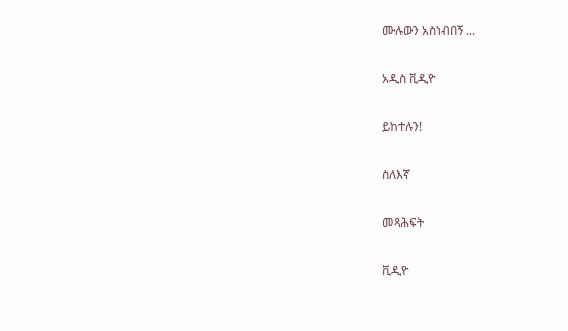ሙሉውን አስነብበኝ ...

አዲስ ቪዲዮ

ይከተሉን!

ስለእኛ

መጻሕፍት

ቪዲዮ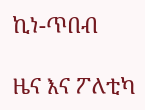ኪነ-ጥበብ

ዜና እና ፖለቲካ